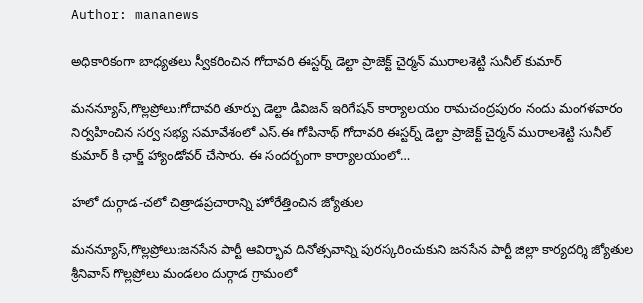Author: mananews

అధికారికంగా బాధ్యతలు స్వీకరించిన గోదావరి ఈస్టర్న్ డెల్టా ప్రాజెక్ట్ చైర్మన్ మురాలశెట్టి సునీల్ కుమార్

మనన్యూస్,గొల్లప్రోలు:గోదావరి తూర్పు డెల్టా డివిజన్ ఇరిగేషన్ కార్యాలయం రామచంద్రపురం నందు మంగళవారం నిర్వహించిన సర్వ సభ్య సమావేశంలో ఎస్.ఈ గోపినాథ్ గోదావరి ఈస్టర్న్ డెల్టా ప్రాజెక్ట్ చైర్మన్ మురాలశెట్టి సునీల్ కుమార్ కి ఛార్జ్ హ్యాండోవర్ చేసారు. ఈ సందర్బంగా కార్యాలయంలో…

హలో దుర్గాడ-చలో చిత్రాడప్రచారాన్ని హోరేత్తించిన జ్యోతుల

మనన్యూస్,గొల్లప్రోలు:జనసేన పార్టీ ఆవిర్భావ దినోత్సవాన్ని పురస్కరించుకుని జనసేన పార్టీ జిల్లా కార్యదర్శి జ్యోతుల శ్రీనివాస్ గొల్లప్రోలు మండలం దుర్గాడ గ్రామంలో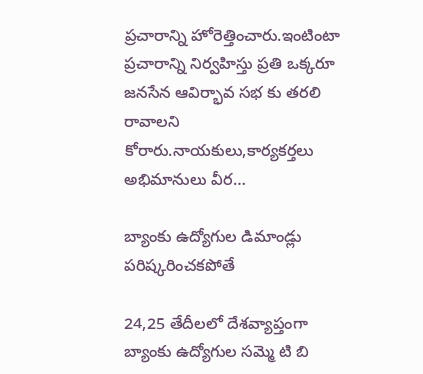ప్రచారాన్ని హోరెత్తించారు.ఇంటింటా ప్రచారాన్ని నిర్వహిస్తు ప్రతి ఒక్కరూ జనసేన ఆవిర్భావ సభ కు తరలి రావాలని కోరారు.నాయకులు,కార్యకర్తలు అభిమానులు వీర…

బ్యాంకు ఉద్యోగుల డిమాండ్లు పరిష్కరించకపోతే

24,25 తేదీలలో దేశవ్యాప్తంగా బ్యాంకు ఉద్యోగుల సమ్మె టి బి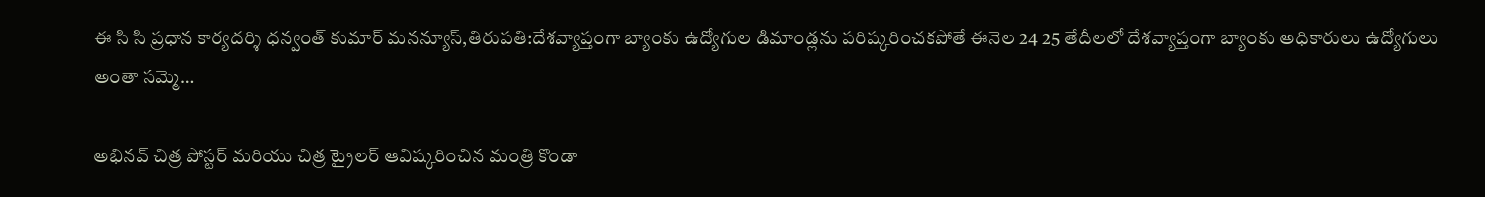ఈ సి సి ప్రధాన కార్యదర్శి ధన్వంత్ కుమార్ మనన్యూస్,తిరుపతి:దేశవ్యాప్తంగా బ్యాంకు ఉద్యోగుల డిమాండ్లను పరిష్కరించకపోతే ఈనెల 24 25 తేదీలలో దేశవ్యాప్తంగా బ్యాంకు అధికారులు ఉద్యోగులు అంతా సమ్మె…

అభినవ్ చిత్ర పోస్టర్ మరియు చిత్ర ట్రైలర్ ఆవిష్కరించిన మంత్రి కొండా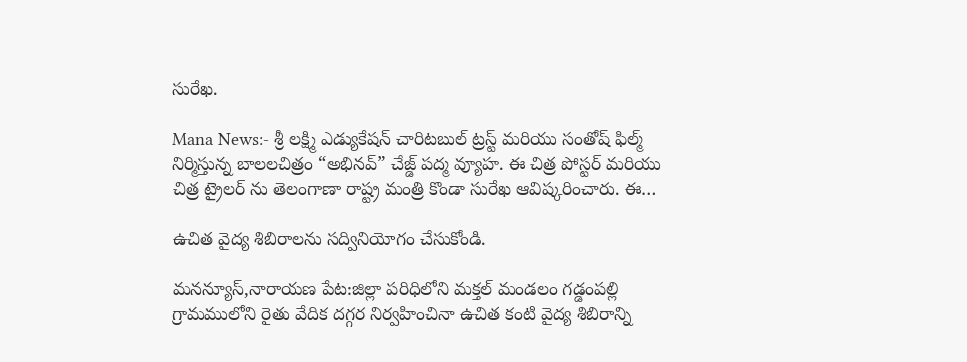సురేఖ.

Mana News:- శ్రీ లక్ష్మి ఎడ్యుకేషన్ చారిటబుల్ ట్రస్ట్ మరియు సంతోష్ ఫిల్మ్ నిర్మిస్తున్న బాలలచిత్రం “అభినవ్” చేజ్డ్ పద్మ వ్యూహ. ఈ చిత్ర పోస్టర్ మరియు చిత్ర ట్రైలర్ ను తెలంగాణా రాష్ట్ర మంత్రి కొండా సురేఖ ఆవిష్కరించారు. ఈ…

ఉచిత వైద్య శిబిరాలను సద్వినియోగం చేసుకోండి.

మనన్యూస్,నారాయణ పేట:జిల్లా పరిధిలోని మక్తల్ మండలం గడ్డంపల్లి గ్రామములోని రైతు వేదిక దగ్గర నిర్వహించినా ఉచిత కంటి వైద్య శిబిరాన్ని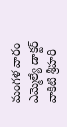మంగళ వారం ఎమ్మెల్యే డాక్టర్ వాకిటి శ్రీహరి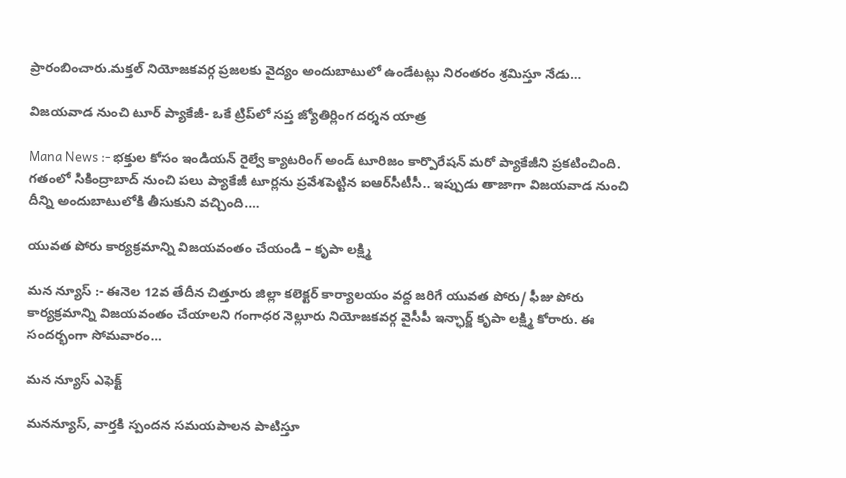ప్రారంబించారు.మక్తల్ నియోజకవర్గ ప్రజలకు వైద్యం అందుబాటులో ఉండేటట్లు నిరంతరం శ్రమిస్తూ నేడు…

విజయవాడ నుంచి టూర్ ప్యాకేజీ- ఒకే ట్రిప్‌లో సప్త జ్యోతిర్లింగ దర్శన యాత్ర

Mana News :- భక్తుల కోసం ఇండియన్ రైల్వే క్యాటరింగ్ అండ్ టూరిజం కార్పొరేషన్ మరో ప్యాకేజీని ప్రకటించింది. గతంలో సికింద్రాబాద్ నుంచి పలు ప్యాకేజీ టూర్లను ప్రవేశపెట్టిన ఐఆర్‌సీటీసీ.. ఇప్పుడు తాజాగా విజయవాడ నుంచి దీన్ని అందుబాటులోకి తీసుకుని వచ్చింది.…

యువత పోరు కార్యక్రమాన్ని విజయవంతం చేయండి – కృపా లక్ష్మి

మన న్యూస్ :- ఈనెల 12వ తేదీన చిత్తూరు జిల్లా కలెక్టర్ కార్యాలయం వద్ద జరిగే యువత పోరు/ ఫీజు పోరు కార్యక్రమాన్ని విజయవంతం చేయాలని గంగాధర నెల్లూరు నియోజకవర్గ వైసీపీ ఇన్ఛార్జ్ కృపా లక్ష్మి కోరారు. ఈ సందర్భంగా సోమవారం…

మన న్యూస్ ఎఫెక్ట్

మనన్యూస్, వార్తకి స్పందన సమయపాలన పాటిస్తూ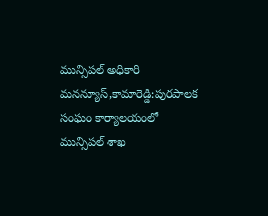మున్సిపల్ అధికారి మనన్యూస్,కామారెడ్డి:పురపాలక సంఘం కార్యాలయంలో మున్సిపల్ శాఖ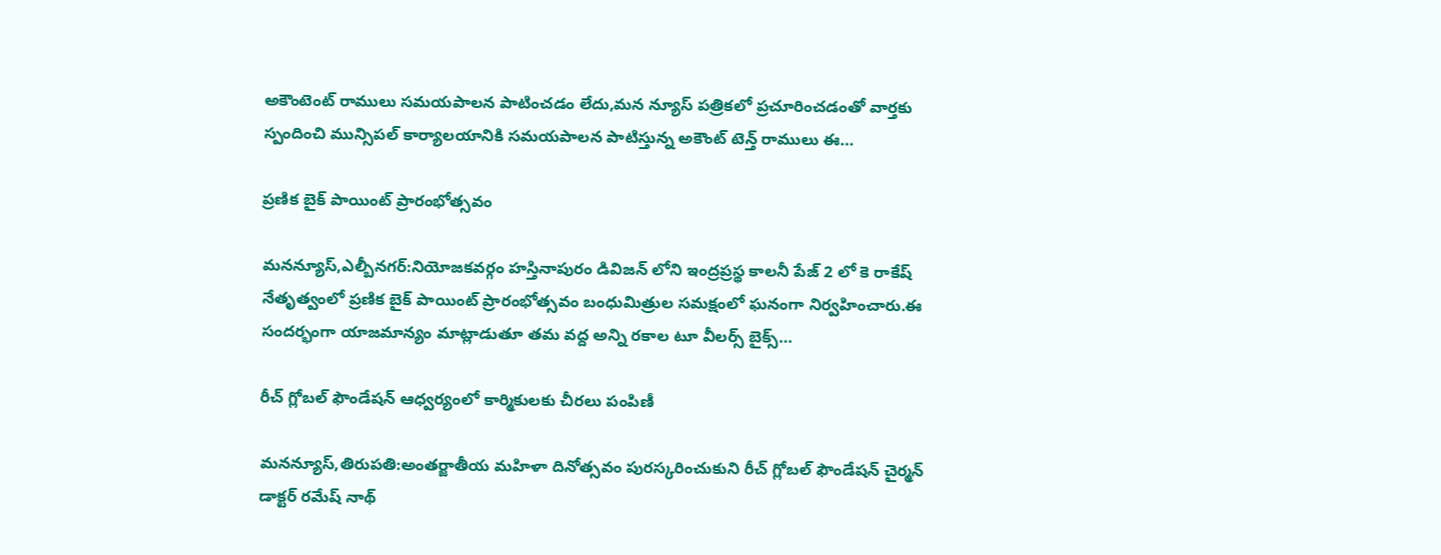అకౌంటెంట్ రాములు సమయపాలన పాటించడం లేదు,మన న్యూస్ పత్రికలో ప్రచూరించడంతో వార్తకు స్పందించి మున్సిపల్ కార్యాలయానికి సమయపాలన పాటిస్తున్న అకౌంట్ టెన్త్ రాములు ఈ…

ప్రణిక బైక్ పాయింట్ ప్రారంభోత్సవం

మనన్యూస్,ఎల్బీనగర్:నియోజకవర్గం హస్తినాపురం డివిజన్ లోని ఇంద్రప్రస్థ కాలనీ పేజ్ 2 లో కె రాకేష్ నేతృత్వంలో ప్రణిక బైక్ పాయింట్ ప్రారంభోత్సవం బంధుమిత్రుల సమక్షంలో ఘనంగా నిర్వహించారు.ఈ సందర్భంగా యాజమాన్యం మాట్లాడుతూ తమ వద్ద అన్ని రకాల టూ వీలర్స్ బైక్స్…

రీచ్ గ్లోబల్ ఫౌండేషన్ ఆధ్వర్యంలో కార్మికులకు చీరలు పంపిణీ

మనన్యూస్,తిరుపతి:అంతర్జాతీయ మహిళా దినోత్సవం పురస్కరించుకుని రీచ్ గ్లోబల్ ఫౌండేషన్ చైర్మన్ డాక్టర్ రమేష్ నాథ్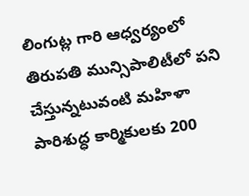లింగుట్ల గారి ఆధ్వర్యంలో తిరుపతి మున్సిపాలిటీలో పని చేస్తున్నటువంటి మహిళా పారిశుద్ధ కార్మికులకు 200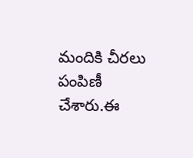మందికి చీరలు పంపిణీ చేశారు.ఈ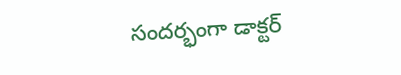సందర్భంగా డాక్టర్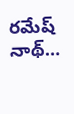రమేష్ నాథ్…